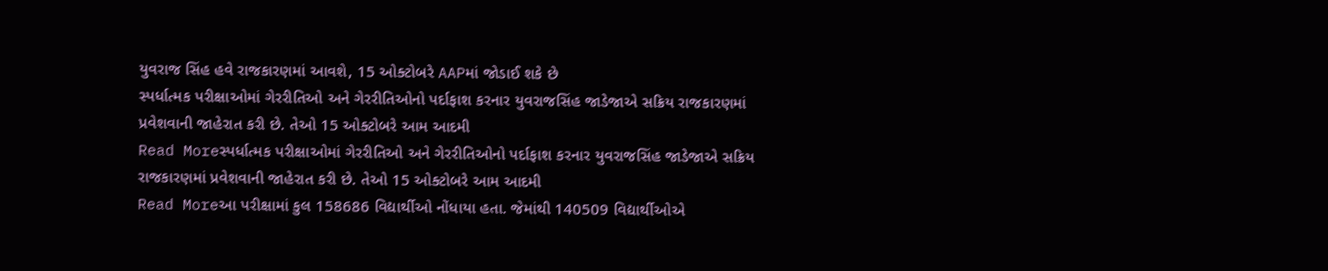યુવરાજ સિંહ હવે રાજકારણમાં આવશે, 15 ઓક્ટોબરે AAPમાં જોડાઈ શકે છે
સ્પર્ધાત્મક પરીક્ષાઓમાં ગેરરીતિઓ અને ગેરરીતિઓનો પર્દાફાશ કરનાર યુવરાજસિંહ જાડેજાએ સક્રિય રાજકારણમાં પ્રવેશવાની જાહેરાત કરી છે. તેઓ 15 ઓક્ટોબરે આમ આદમી
Read Moreસ્પર્ધાત્મક પરીક્ષાઓમાં ગેરરીતિઓ અને ગેરરીતિઓનો પર્દાફાશ કરનાર યુવરાજસિંહ જાડેજાએ સક્રિય રાજકારણમાં પ્રવેશવાની જાહેરાત કરી છે. તેઓ 15 ઓક્ટોબરે આમ આદમી
Read Moreઆ પરીક્ષામાં કુલ 158686 વિદ્યાર્થીઓ નોંધાયા હતા. જેમાંથી 140509 વિદ્યાર્થીઓએ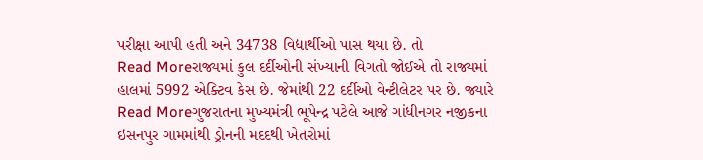પરીક્ષા આપી હતી અને 34738 વિદ્યાર્થીઓ પાસ થયા છે. તો
Read Moreરાજ્યમાં કુલ દર્દીઓની સંખ્યાની વિગતો જોઈએ તો રાજ્યમાં હાલમાં 5992 એક્ટિવ કેસ છે. જેમાંથી 22 દર્દીઓ વેન્ટીલેટર પર છે. જ્યારે
Read Moreગુજરાતના મુખ્યમંત્રી ભૂપેન્દ્ર પટેલે આજે ગાંધીનગર નજીકના ઇસનપુર ગામમાંથી ડ્રોનની મદદથી ખેતરોમાં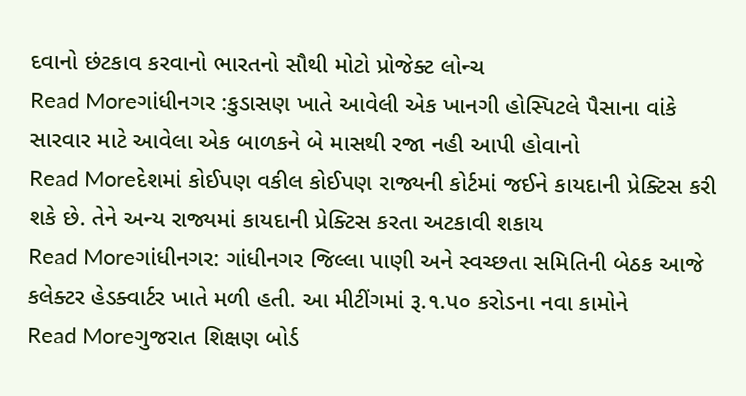દવાનો છંટકાવ કરવાનો ભારતનો સૌથી મોટો પ્રોજેક્ટ લોન્ચ
Read Moreગાંધીનગર :કુડાસણ ખાતે આવેલી એક ખાનગી હોસ્પિટલે પૈસાના વાંકે સારવાર માટે આવેલા એક બાળકને બે માસથી રજા નહી આપી હોવાનો
Read Moreદેશમાં કોઈપણ વકીલ કોઈપણ રાજ્યની કોર્ટમાં જઈને કાયદાની પ્રેક્ટિસ કરી શકે છે. તેને અન્ય રાજ્યમાં કાયદાની પ્રેક્ટિસ કરતા અટકાવી શકાય
Read Moreગાંધીનગર: ગાંધીનગર જિલ્લા પાણી અને સ્વચ્છતા સમિતિની બેઠક આજે કલેક્ટર હેડક્વાર્ટર ખાતે મળી હતી. આ મીટીંગમાં રૂ.૧.પ૦ કરોડના નવા કામોને
Read Moreગુજરાત શિક્ષણ બોર્ડ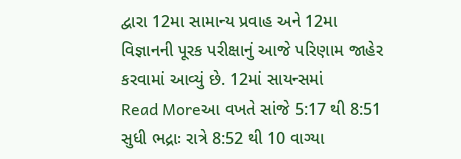દ્વારા 12મા સામાન્ય પ્રવાહ અને 12મા વિજ્ઞાનની પૂરક પરીક્ષાનું આજે પરિણામ જાહેર કરવામાં આવ્યું છે. 12માં સાયન્સમાં
Read Moreઆ વખતે સાંજે 5:17 થી 8:51 સુધી ભદ્રાઃ રાત્રે 8:52 થી 10 વાગ્યા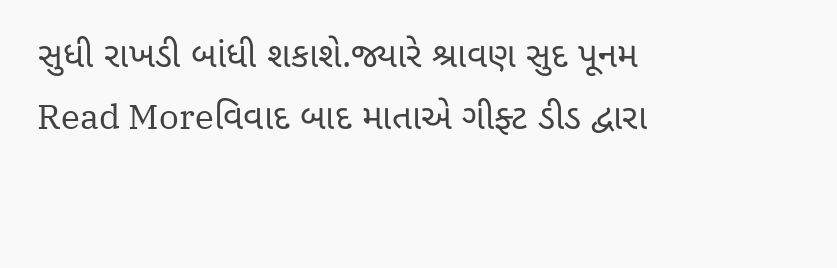સુધી રાખડી બાંધી શકાશે.જ્યારે શ્રાવણ સુદ પૂનમ
Read Moreવિવાદ બાદ માતાએ ગીફ્ટ ડીડ દ્વારા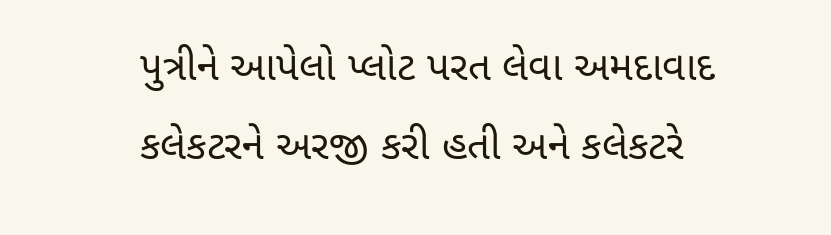પુત્રીને આપેલો પ્લોટ પરત લેવા અમદાવાદ કલેકટરને અરજી કરી હતી અને કલેકટરે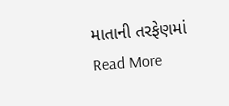માતાની તરફેણમાં
Read More